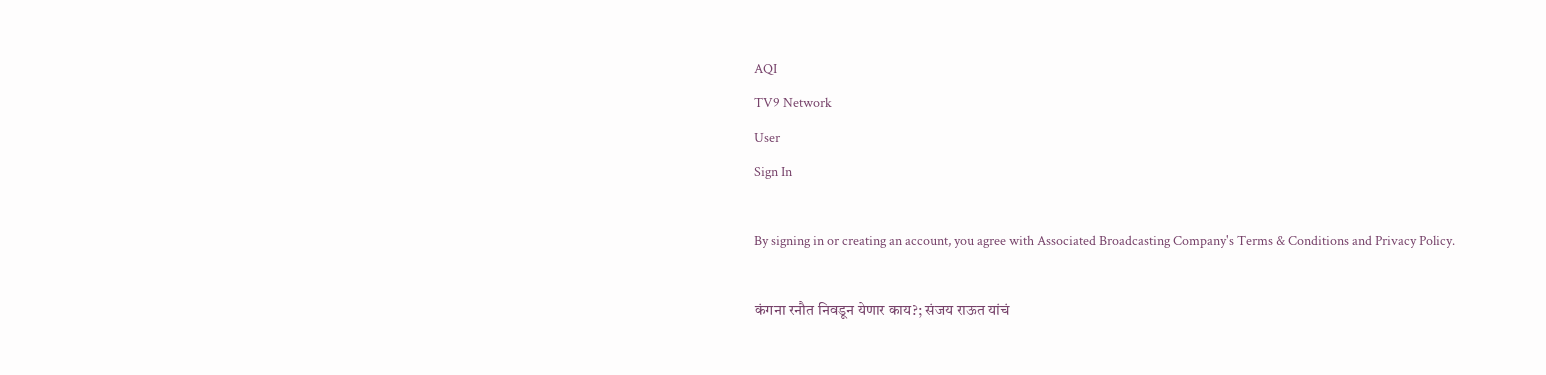AQI
TV9 Network
User
Sign In

By signing in or creating an account, you agree with Associated Broadcasting Company's Terms & Conditions and Privacy Policy.

कंगना रनौत निवडून येणार काय?; संजय राऊत यांचं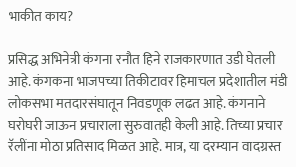भाकीत काय?

प्रसिद्ध अभिनेत्री कंगना रनौत हिने राजकारणात उडी घेतली आहे. कंगकना भाजपच्या तिकीटावर हिमाचल प्रदेशातील मंडी लोकसभा मतदारसंघातून निवडणूक लढत आहे. कंगनाने घरोघरी जाऊन प्रचाराला सुरुवातही केली आहे. तिच्या प्रचार रॅलींना मोठा प्रतिसाद मिळत आहे. मात्र, या दरम्यान वादग्रस्त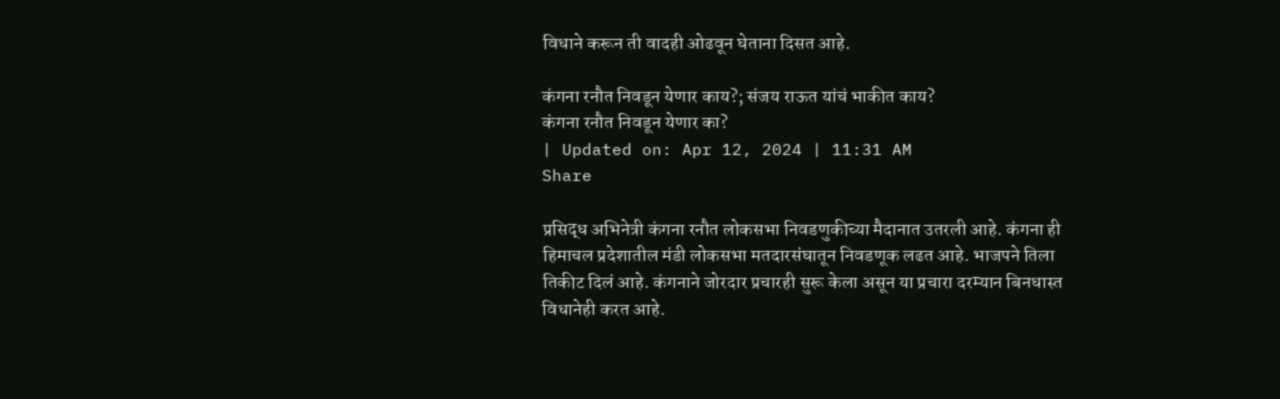विधाने करून ती वादही ओढवून घेताना दिसत आहे.

कंगना रनौत निवडून येणार काय?; संजय राऊत यांचं भाकीत काय?
कंगना रनौत निवडून येणार का?
| Updated on: Apr 12, 2024 | 11:31 AM
Share

प्रसिद्ध अभिनेत्री कंगना रनौत लोकसभा निवडणुकीच्या मैदानात उतरली आहे. कंगना ही हिमाचल प्रदेशातील मंडी लोकसभा मतदारसंघातून निवडणूक लढत आहे. भाजपने तिला तिकीट दिलं आहे. कंगनाने जोरदार प्रचारही सुरू केला असून या प्रचारा दरम्यान बिनधास्त विधानेही करत आहे.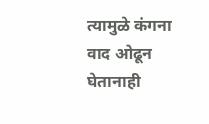त्यामुळे कंगना वाद ओढून घेतानाही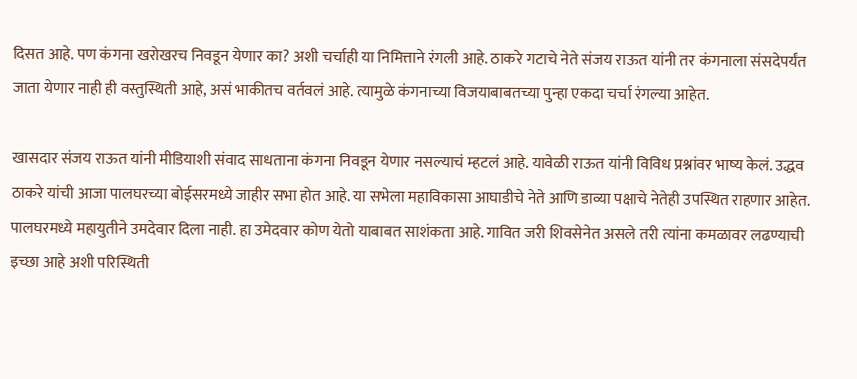दिसत आहे. पण कंगना खरोखरच निवडून येणार का? अशी चर्चाही या निमित्ताने रंगली आहे. ठाकरे गटाचे नेते संजय राऊत यांनी तर कंगनाला संसदेपर्यंत जाता येणार नाही ही वस्तुस्थिती आहे, असं भाकीतच वर्तवलं आहे. त्यामुळे कंगनाच्या विजयाबाबतच्या पुन्हा एकदा चर्चा रंगल्या आहेत.

खासदार संजय राऊत यांनी मीडियाशी संवाद साधताना कंगना निवडून येणार नसल्याचं म्हटलं आहे. यावेळी राऊत यांनी विविध प्रश्नांवर भाष्य केलं. उद्धव ठाकरे यांची आजा पालघरच्या बोईसरमध्ये जाहीर सभा होत आहे. या सभेला महाविकासा आघाडीचे नेते आणि डाव्या पक्षाचे नेतेही उपस्थित राहणार आहेत. पालघरमध्ये महायुतीने उमदेवार दिला नाही. हा उमेदवार कोण येतो याबाबत साशंकता आहे. गावित जरी शिवसेनेत असले तरी त्यांना कमळावर लढण्याची इच्छा आहे अशी परिस्थिती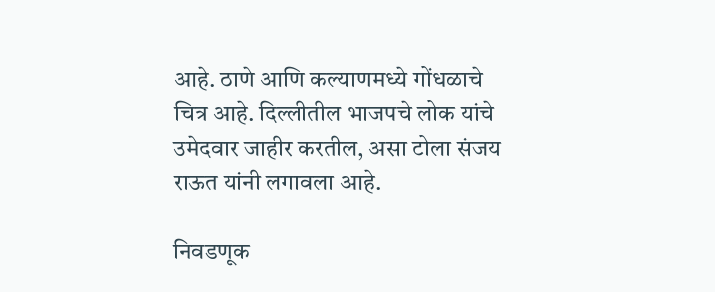आहे. ठाणे आणि कल्याणमध्ये गोंधळाचे चित्र आहे. दिल्लीतील भाजपचे लोक यांचे उमेदवार जाहीर करतील, असा टोला संजय राऊत यांनी लगावला आहे.

निवडणूक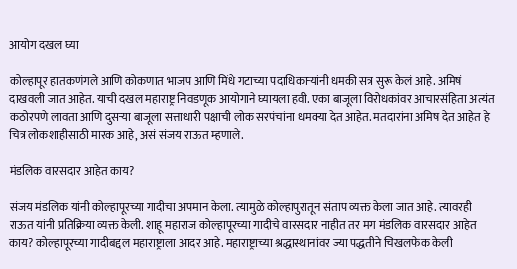आयोग दखल घ्या

कोल्हापूर हातकणंगले आणि कोकणात भाजप आणि मिंधे गटाच्या पदाधिकाऱ्यांनी धमकी सत्र सुरू केलं आहे. अमिषं दाखवली जात आहेत. याची दखल महाराष्ट्र निवडणूक आयोगाने घ्यायला हवी. एका बाजूला विरोधकांवर आचारसंहिता अत्यंत कठोरपणे लावता आणि दुसऱ्या बाजूला सत्ताधारी पक्षाची लोक सरपंचांना धमक्या देत आहेत. मतदारांना अमिष देत आहेत हे चित्र लोकशाहीसाठी मारक आहे, असं संजय राऊत म्हणाले.

मंडलिक वारसदार आहेत काय?

संजय मंडलिक यांनी कोल्हापूरच्या गादीचा अपमान केला. त्यामुळे कोल्हापुरातून संताप व्यक्त केला जात आहे. त्यावरही राऊत यांनी प्रतिक्रिया व्यक्त केली. शाहू महाराज कोल्हापूरच्या गादीचे वारसदार नाहीत तर मग मंडलिक वारसदार आहेत काय? कोल्हापूरच्या गादीबद्दल महाराष्ट्राला आदर आहे. महाराष्ट्राच्या श्रद्धास्थानांवर ज्या पद्धतीने चिखलफेक केली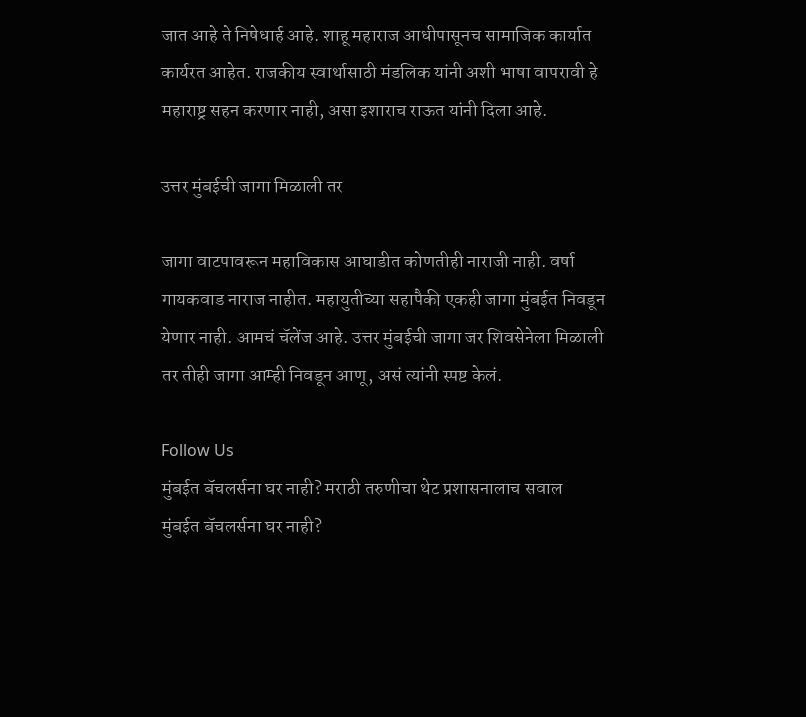जात आहे ते निषेधार्ह आहे. शाहू महाराज आधीपासूनच सामाजिक कार्यात कार्यरत आहेत. राजकीय स्वार्थासाठी मंडलिक यांनी अशी भाषा वापरावी हे महाराष्ट्र सहन करणार नाही, असा इशाराच राऊत यांनी दिला आहे.

उत्तर मुंबईची जागा मिळाली तर

जागा वाटपावरून महाविकास आघाडीत कोणतीही नाराजी नाही. वर्षा गायकवाड नाराज नाहीत. महायुतीच्या सहापैकी एकही जागा मुंबईत निवडून येणार नाही. आमचं चॅलेंज आहे. उत्तर मुंबईची जागा जर शिवसेनेला मिळाली तर तीही जागा आम्ही निवडून आणू, असं त्यांनी स्पष्ट केलं.

Follow Us
मुंबईत बॅचलर्सना घर नाही? मराठी तरुणीचा थेट प्रशासनालाच सवाल
मुंबईत बॅचलर्सना घर नाही?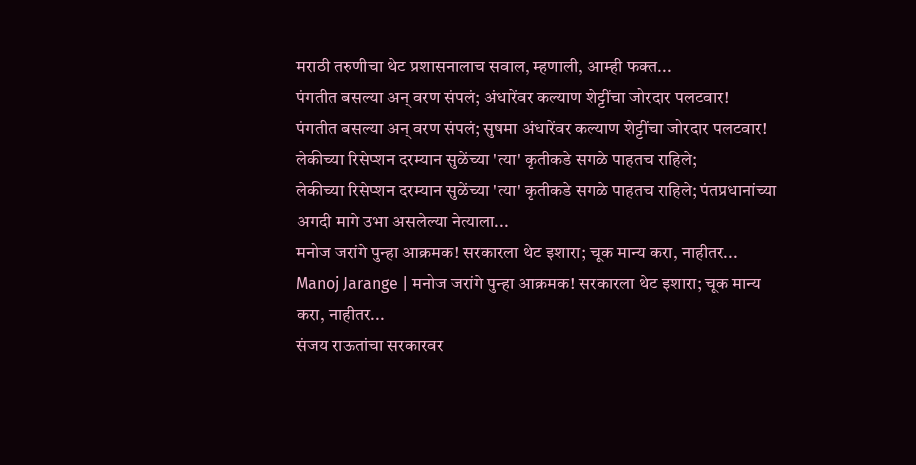मराठी तरुणीचा थेट प्रशासनालाच सवाल, म्हणाली, आम्ही फक्त...
पंगतीत बसल्या अन् वरण संपलं; अंधारेंवर कल्याण शेट्टींचा जोरदार पलटवार!
पंगतीत बसल्या अन् वरण संपलं; सुषमा अंधारेंवर कल्याण शेट्टींचा जोरदार पलटवार!
लेकीच्या रिसेप्शन दरम्यान सुळेंच्या 'त्या' कृतीकडे सगळे पाहतच राहिले;
लेकीच्या रिसेप्शन दरम्यान सुळेंच्या 'त्या' कृतीकडे सगळे पाहतच राहिले; पंतप्रधानांच्या अगदी मागे उभा असलेल्या नेत्याला...
मनोज जरांगे पुन्हा आक्रमक! सरकारला थेट इशारा; चूक मान्य करा, नाहीतर...
Manoj Jarange | मनोज जरांगे पुन्हा आक्रमक! सरकारला थेट इशारा; चूक मान्य करा, नाहीतर...
संजय राऊतांचा सरकारवर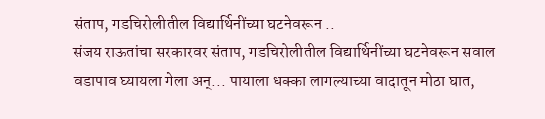संताप, गडचिरोलीतील विद्यार्थिनींच्या घटनेवरून ..
संजय राऊतांचा सरकारवर संताप, गडचिरोलीतील विद्यार्थिनींच्या घटनेवरून सवाल
वडापाव घ्यायला गेला अन्... पायाला धक्का लागल्याच्या वादातून मोठा घात,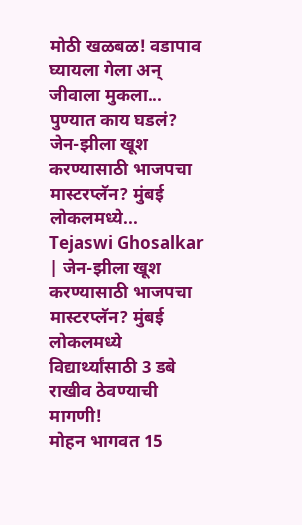मोठी खळबळ! वडापाव घ्यायला गेला अन् जीवाला मुकला... पुण्यात काय घडलं?
जेन-झीला खूश करण्यासाठी भाजपचा मास्टरप्लॅन? मुंबई लोकलमध्ये...
Tejaswi Ghosalkar | जेन-झीला खूश करण्यासाठी भाजपचा मास्टरप्लॅन? मुंबई लोकलमध्ये विद्यार्थ्यांसाठी 3 डबे राखीव ठेवण्याची मागणी!
मोहन भागवत 15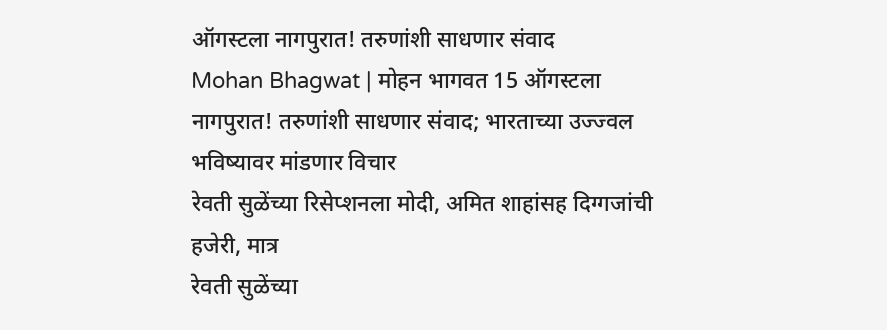ऑगस्टला नागपुरात! तरुणांशी साधणार संवाद
Mohan Bhagwat | मोहन भागवत 15 ऑगस्टला नागपुरात! तरुणांशी साधणार संवाद; भारताच्या उज्ज्वल भविष्यावर मांडणार विचार
रेवती सुळेंच्या रिसेप्शनला मोदी, अमित शाहांसह दिग्गजांची हजेरी, मात्र
रेवती सुळेंच्या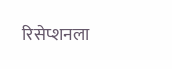रिसेप्शनला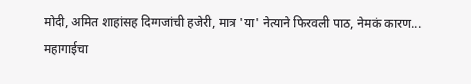मोदी, अमित शाहांसह दिग्गजांची हजेरी, मात्र 'या' नेत्याने फिरवली पाठ, नेमकं कारण...
महागाईचा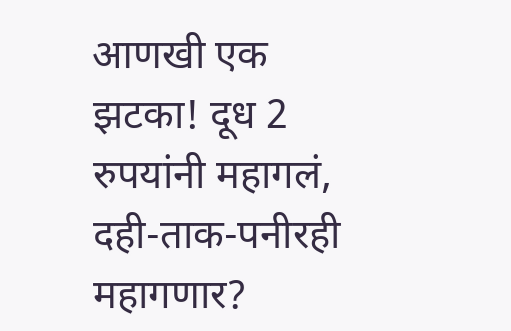आणखी एक झटका! दूध 2 रुपयांनी महागलं, दही-ताक-पनीरही महागणार?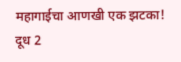महागाईचा आणखी एक झटका! दूध 2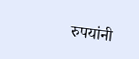रुपयांनी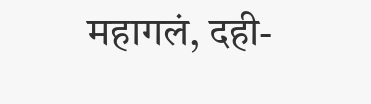महागलं, दही-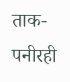ताक-पनीरही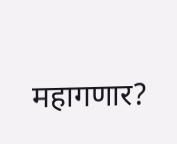महागणार?